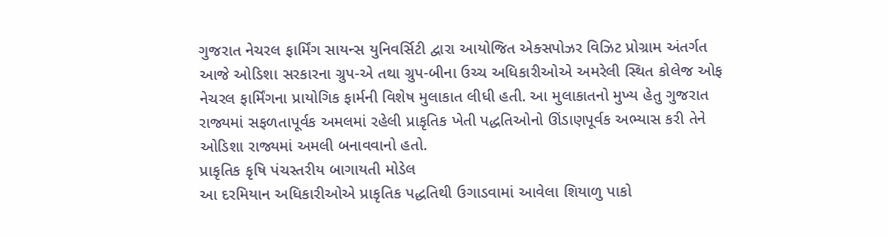ગુજરાત નેચરલ ફાર્મિંગ સાયન્સ યુનિવર્સિટી દ્વારા આયોજિત એક્સપોઝર વિઝિટ પ્રોગ્રામ અંતર્ગત આજે ઓડિશા સરકારના ગ્રુપ-એ તથા ગ્રુપ-બીના ઉચ્ચ અધિકારીઓએ અમરેલી સ્થિત કોલેજ ઓફ નેચરલ ફાર્મિંગના પ્રાયોગિક ફાર્મની વિશેષ મુલાકાત લીધી હતી. આ મુલાકાતનો મુખ્ય હેતુ ગુજરાત રાજ્યમાં સફળતાપૂર્વક અમલમાં રહેલી પ્રાકૃતિક ખેતી પદ્ધતિઓનો ઊંડાણપૂર્વક અભ્યાસ કરી તેને ઓડિશા રાજ્યમાં અમલી બનાવવાનો હતો.
પ્રાકૃતિક કૃષિ પંચસ્તરીય બાગાયતી મોડેલ
આ દરમિયાન અધિકારીઓએ પ્રાકૃતિક પદ્ધતિથી ઉગાડવામાં આવેલા શિયાળુ પાકો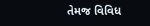તેમજ વિવિધ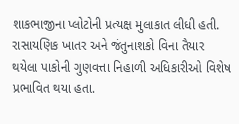શાકભાજીના પ્લોટોની પ્રત્યક્ષ મુલાકાત લીધી હતી. રાસાયણિક ખાતર અને જંતુનાશકો વિના તૈયાર થયેલા પાકોની ગુણવત્તા નિહાળી અધિકારીઓ વિશેષ પ્રભાવિત થયા હતા.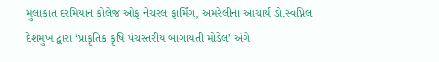મુલાકાત દરમિયાન કોલેજ ઓફ નેચરલ ફાર્મિંગ, અમરેલીના આચાર્ય ડો.સ્વપ્નિલ દેશમુખ દ્વારા ‘પ્રાકૃતિક કૃષિ પંચસ્તરીય બાગાયતી મોડેલ’ અંગે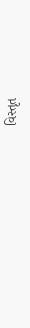વિસ્તૃત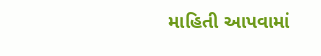માહિતી આપવામાં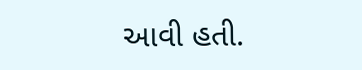આવી હતી.